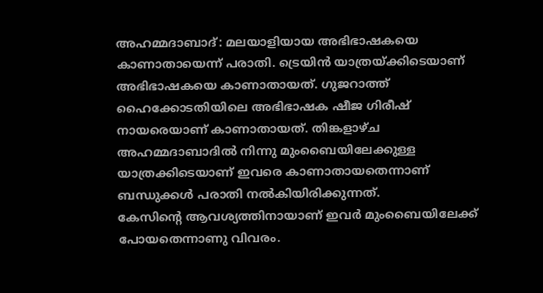അഹമ്മദാബാദ്: മലയാളിയായ അഭിഭാഷകയെ കാണാതായെന്ന് പരാതി. ട്രെയിൻ യാത്രയ്ക്കിടെയാണ് അഭിഭാഷകയെ കാണാതായത്. ഗുജറാത്ത് ഹൈക്കോടതിയിലെ അഭിഭാഷക ഷീജ ഗിരീഷ് നായരെയാണ് കാണാതായത്. തിങ്കളാഴ്ച അഹമ്മദാബാദിൽ നിന്നു മുംബൈയിലേക്കുള്ള യാത്രക്കിടെയാണ് ഇവരെ കാണാതായതെന്നാണ് ബന്ധുക്കൾ പരാതി നൽകിയിരിക്കുന്നത്.
കേസിന്റെ ആവശ്യത്തിനായാണ് ഇവർ മുംബൈയിലേക്ക് പോയതെന്നാണു വിവരം.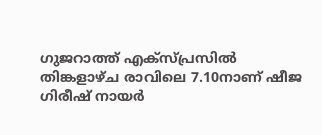ഗുജറാത്ത് എക്സ്പ്രസിൽ തിങ്കളാഴ്ച രാവിലെ 7.10നാണ് ഷീജ ഗിരീഷ് നായർ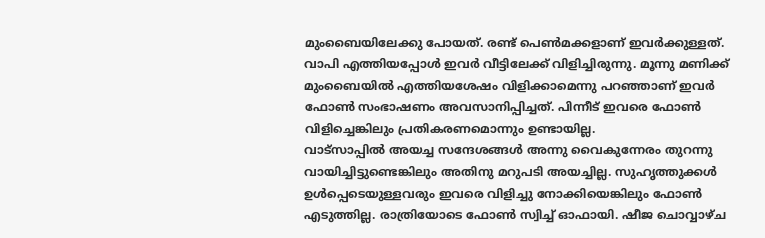മുംബൈയിലേക്കു പോയത്. രണ്ട് പെൺമക്കളാണ് ഇവർക്കുള്ളത്. വാപി എത്തിയപ്പോൾ ഇവർ വീട്ടിലേക്ക് വിളിച്ചിരുന്നു. മൂന്നു മണിക്ക് മുംബൈയിൽ എത്തിയശേഷം വിളിക്കാമെന്നു പറഞ്ഞാണ് ഇവർ ഫോൺ സംഭാഷണം അവസാനിപ്പിച്ചത്. പിന്നീട് ഇവരെ ഫോൺ വിളിച്ചെങ്കിലും പ്രതികരണമൊന്നും ഉണ്ടായില്ല.
വാട്സാപ്പിൽ അയച്ച സന്ദേശങ്ങൾ അന്നു വൈകുന്നേരം തുറന്നു വായിച്ചിട്ടുണ്ടെങ്കിലും അതിനു മറുപടി അയച്ചില്ല. സുഹൃത്തുക്കൾ ഉൾപ്പെടെയുള്ളവരും ഇവരെ വിളിച്ചു നോക്കിയെങ്കിലും ഫോൺ എടുത്തില്ല. രാത്രിയോടെ ഫോൺ സ്വിച്ച് ഓഫായി. ഷീജ ചൊവ്വാഴ്ച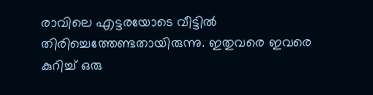രാവിലെ എട്ടരയോടെ വീട്ടിൽ തിരിച്ചെത്തേണ്ടതായിരുന്നു. ഇതുവരെ ഇവരെ കുറിച്ച് ഒരു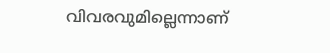വിവരവുമില്ലെന്നാണ്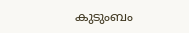കുടുംബം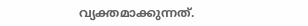വ്യക്തമാക്കുന്നത്.